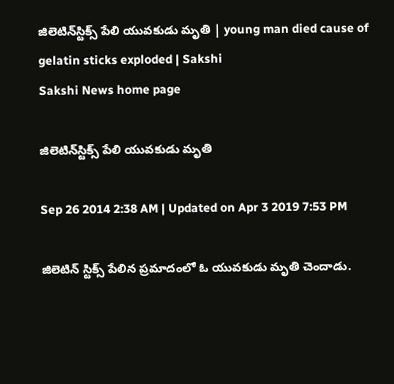జిలెటిన్‌స్టిక్స్ పేలి యువకుడు మృతి | young man died cause of gelatin sticks exploded | Sakshi
Sakshi News home page

జిలెటిన్‌స్టిక్స్ పేలి యువకుడు మృతి

Sep 26 2014 2:38 AM | Updated on Apr 3 2019 7:53 PM

జిలెటిన్ స్టిక్స్ పేలిన ప్రమాదంలో ఓ యువకుడు మృతి చెందాడు.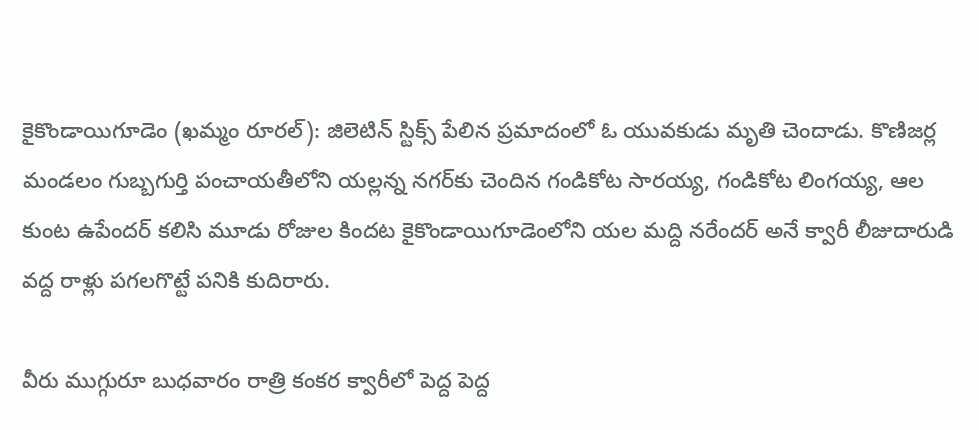కైకొండాయిగూడెం (ఖమ్మం రూరల్): జిలెటిన్ స్టిక్స్ పేలిన ప్రమాదంలో ఓ యువకుడు మృతి చెందాడు. కొణిజర్ల మండలం గుబ్బగుర్తి పంచాయతీలోని యల్లన్న నగర్‌కు చెందిన గండికోట సారయ్య, గండికోట లింగయ్య, ఆల కుంట ఉపేందర్ కలిసి మూడు రోజుల కిందట కైకొండాయిగూడెంలోని యల మద్ది నరేందర్ అనే క్వారీ లీజుదారుడి వద్ద రాళ్లు పగలగొట్టే పనికి కుదిరారు.

వీరు ముగ్గురూ బుధవారం రాత్రి కంకర క్వారీలో పెద్ద పెద్ద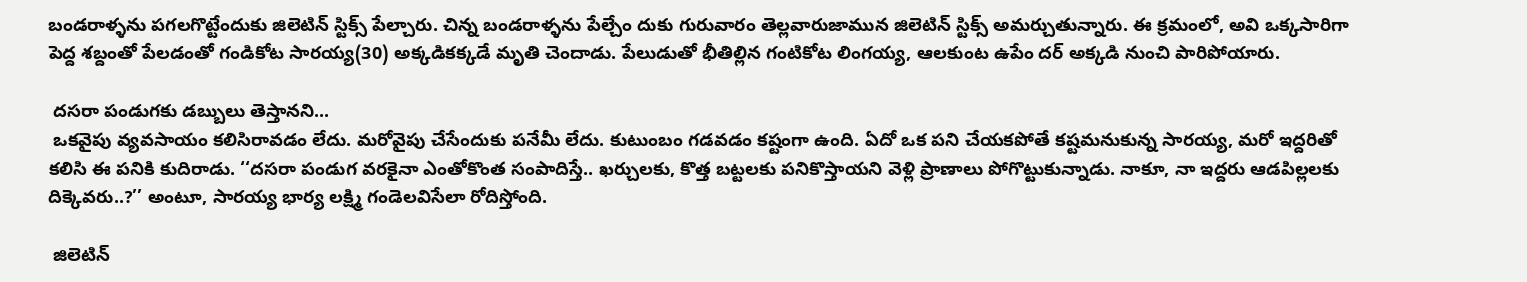బండరాళ్ళను పగలగొట్టేందుకు జిలెటిన్ స్టిక్స్ పేల్చారు. చిన్న బండరాళ్ళను పేల్చేం దుకు గురువారం తెల్లవారుజామున జిలెటిన్ స్టిక్స్ అమర్చుతున్నారు. ఈ క్రమంలో, అవి ఒక్కసారిగా పెద్ద శబ్దంతో పేలడంతో గండికోట సారయ్య(30) అక్కడికక్కడే మృతి చెందాడు. పేలుడుతో భీతిల్లిన గంటికోట లింగయ్య, ఆలకుంట ఉపేం దర్ అక్కడి నుంచి పారిపోయారు.

 దసరా పండుగకు డబ్బులు తెస్తానని...
 ఒకవైపు వ్యవసాయం కలిసిరావడం లేదు. మరోవైపు చేసేందుకు పనేమీ లేదు. కుటుంబం గడవడం కష్టంగా ఉంది. ఏదో ఒక పని చేయకపోతే కష్టమనుకున్న సారయ్య, మరో ఇద్దరితో కలిసి ఈ పనికి కుదిరాడు. ‘‘దసరా పండుగ వరకైనా ఎంతోకొంత సంపాదిస్తే.. ఖర్చులకు, కొత్త బట్టలకు పనికొస్తాయని వెళ్లి ప్రాణాలు పోగొట్టుకున్నాడు. నాకూ, నా ఇద్దరు ఆడపిల్లలకు దిక్కెవరు..?’’ అంటూ, సారయ్య భార్య లక్ష్మి గండెలవిసేలా రోదిస్తోంది.

 జిలెటిన్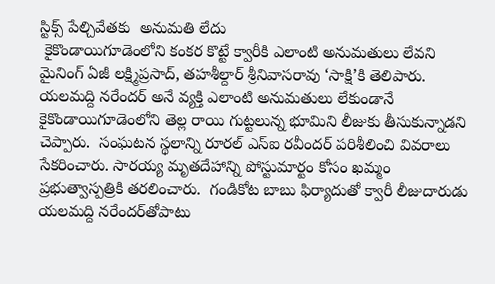స్టిక్స్ పేల్చివేతకు  అనుమతి లేదు
 కైకొండాయిగూడెంలోని కంకర కొట్టే క్వారీకి ఎలాంటి అనుమతులు లేవని మైనింగ్ ఏజీ లక్ష్మిప్రసాద్, తహశీల్దార్ శ్రీనివాసరావు ‘సాక్షి’కి తెలిపారు. యలమద్ది నరేందర్ అనే వ్యక్తి ఎలాంటి అనుమతులు లేకుండానే కైకొండాయిగూడెంలోని తెల్ల రాయి గుట్టలున్న భూమిని లీజుకు తీసుకున్నాడని చెప్పారు.  సంఘటన స్థలాన్ని రూరల్ ఎస్‌ఐ రవీందర్ పరిశీలించి వివరాలు సేకరించారు. సారయ్య మృతదేహాన్ని పోస్టుమార్టం కోసం ఖమ్మం ప్రభుత్వాస్పత్రికి తరలించారు.  గండికోట బాబు ఫిర్యాదుతో క్వారీ లీజుదారుడు యలమద్ది నరేందర్‌తోపాటు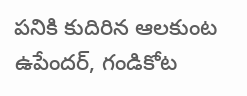పనికి కుదిరిన ఆలకుంట ఉపేందర్, గండికోట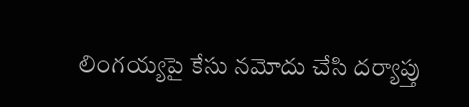లింగయ్యపై కేసు నమోదు చేసి దర్యాప్తు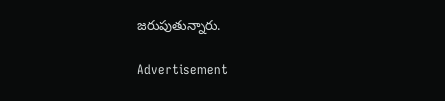జరుపుతున్నారు.

Advertisement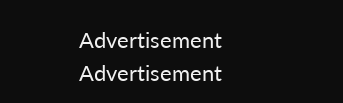Advertisement
Advertisement